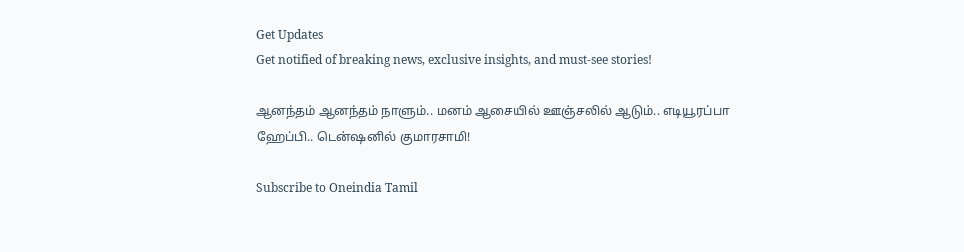Get Updates
Get notified of breaking news, exclusive insights, and must-see stories!

ஆனந்தம் ஆனந்தம் நாளும்.. மனம் ஆசையில் ஊஞ்சலில் ஆடும்.. எடியூரப்பா ஹேப்பி.. டென்ஷனில் குமாரசாமி!

Subscribe to Oneindia Tamil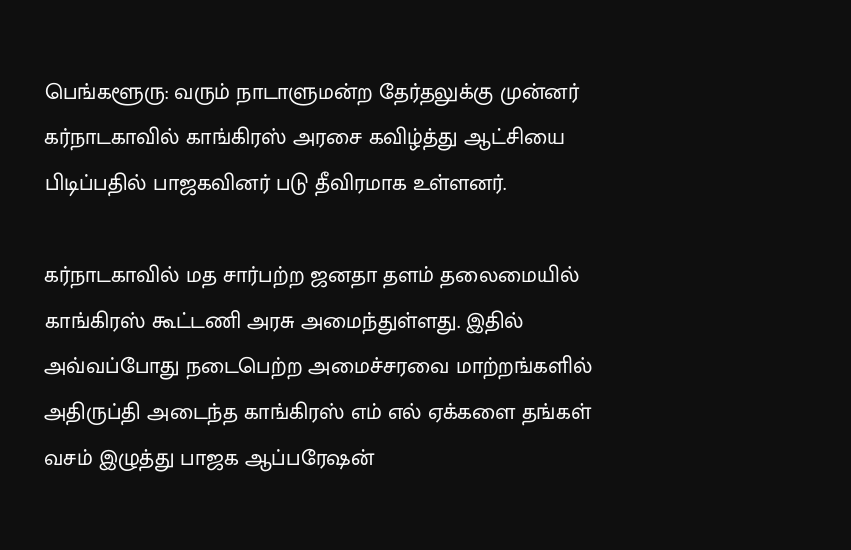பெங்களூரு: வரும் நாடாளுமன்ற தேர்தலுக்கு முன்னர் கர்நாடகாவில் காங்கிரஸ் அரசை கவிழ்த்து ஆட்சியை பிடிப்பதில் பாஜகவினர் படு தீவிரமாக உள்ளனர்.

கர்நாடகாவில் மத சார்பற்ற ஜனதா தளம் தலைமையில் காங்கிரஸ் கூட்டணி அரசு அமைந்துள்ளது. இதில் அவ்வப்போது நடைபெற்ற அமைச்சரவை மாற்றங்களில் அதிருப்தி அடைந்த காங்கிரஸ் எம் எல் ஏக்களை தங்கள் வசம் இழுத்து பாஜக ஆப்பரேஷன்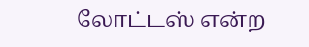லோட்டஸ் என்ற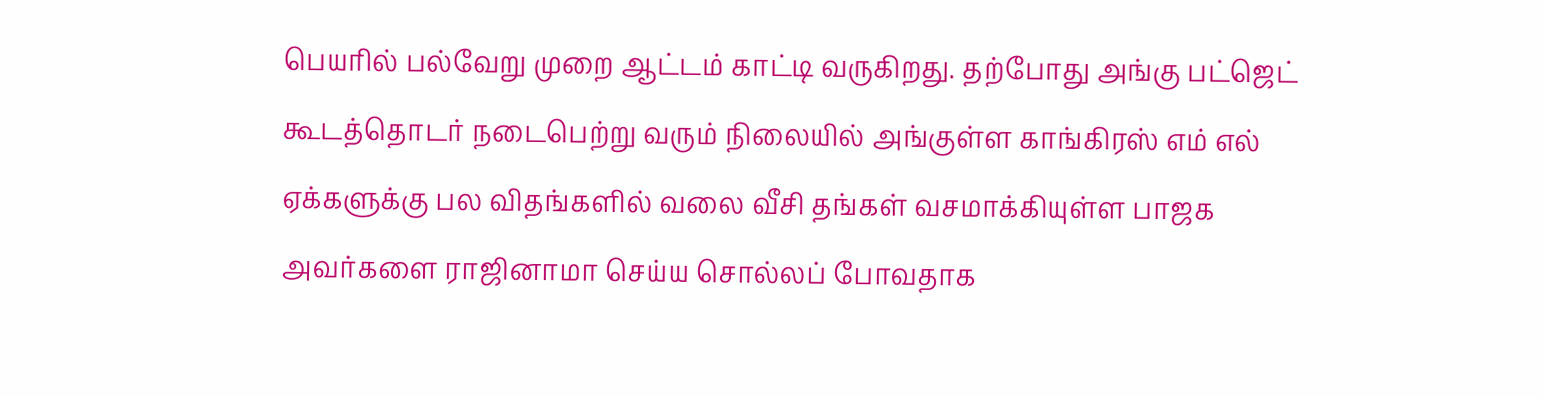பெயரில் பல்வேறு முறை ஆட்டம் காட்டி வருகிறது. தற்போது அங்கு பட்ஜெட் கூடத்தொடர் நடைபெற்று வரும் நிலையில் அங்குள்ள காங்கிரஸ் எம் எல் ஏக்களுக்கு பல விதங்களில் வலை வீசி தங்கள் வசமாக்கியுள்ள பாஜக அவர்களை ராஜினாமா செய்ய சொல்லப் போவதாக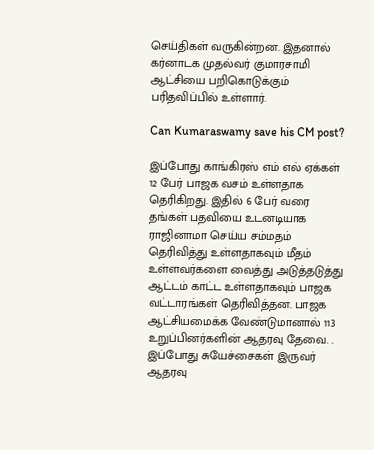செய்திகள் வருகின்றன. இதனால் கர்னாடக முதல்வர் குமாரசாமி ஆட்சியை பறிகொடுக்கும் பரிதவிப்பில் உள்ளார்.

Can Kumaraswamy save his CM post?

இப்போது காங்கிரஸ் எம் எல் ஏக்கள் 12 பேர் பாஜக வசம் உள்ளதாக தெரிகிறது. இதில் 6 பேர் வரை தங்கள் பதவியை உடனடியாக ராஜினாமா செய்ய சம்மதம் தெரிவித்து உள்ளதாகவும் மீதம் உள்ளவர்களை வைத்து அடுத்தடுத்து ஆட்டம் காட்ட உள்ளதாகவும் பாஜக வட்டாரங்கள் தெரிவித்தன. பாஜக ஆட்சியமைக்க வேண்டுமானால் 113 உறுப்பினர்களின் ஆதரவு தேவை. . இப்போது சுயேச்சைகள் இருவர் ஆதரவு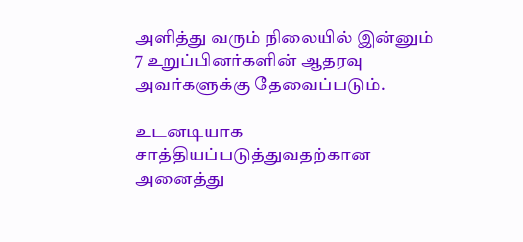அளித்து வரும் நிலையில் இன்னும் 7 உறுப்பினர்களின் ஆதரவு அவர்களுக்கு தேவைப்படும்.

உடனடியாக சாத்தியப்படுத்துவதற்கான அனைத்து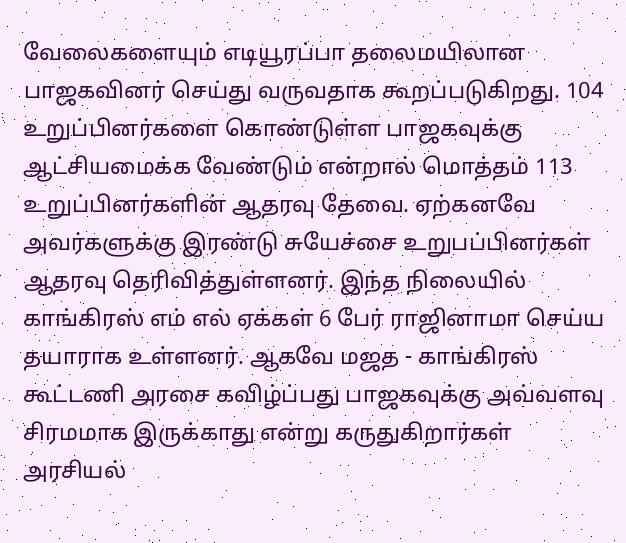வேலைகளையும் எடியூரப்பா தலைமயிலான பாஜகவினர் செய்து வருவதாக கூறப்படுகிறது. 104 உறுப்பினர்களை கொண்டுள்ள பாஜகவுக்கு ஆட்சியமைக்க வேண்டும் என்றால் மொத்தம் 113 உறுப்பினர்களின் ஆதரவு தேவை. ஏற்கனவே அவர்களுக்கு இரண்டு சுயேச்சை உறுபப்பினர்கள் ஆதரவு தெரிவித்துள்ளனர். இந்த நிலையில் காங்கிரஸ் எம் எல் ஏக்கள் 6 பேர் ராஜினாமா செய்ய தயாராக உள்ளனர். ஆகவே மஜத - காங்கிரஸ் கூட்டணி அரசை கவிழ்ப்பது பாஜகவுக்கு அவ்வளவு சிரமமாக இருக்காது என்று கருதுகிறார்கள் அரசியல்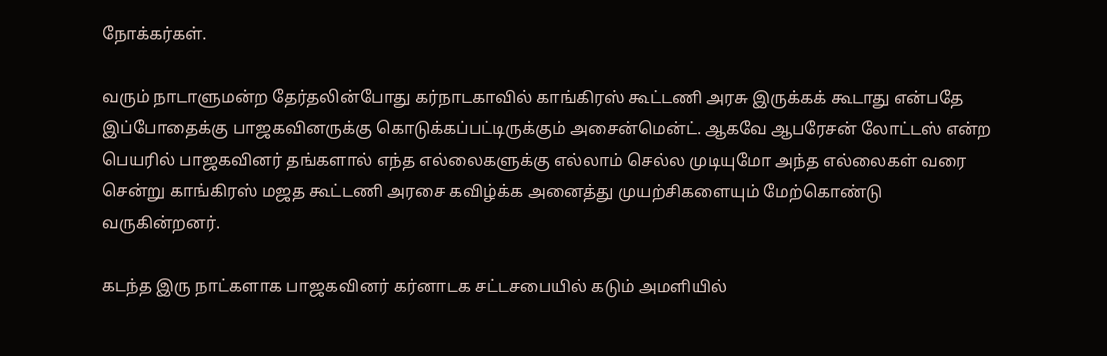நோக்கர்கள்.

வரும் நாடாளுமன்ற தேர்தலின்போது கர்நாடகாவில் காங்கிரஸ் கூட்டணி அரசு இருக்கக் கூடாது என்பதே இப்போதைக்கு பாஜகவினருக்கு கொடுக்கப்பட்டிருக்கும் அசைன்மென்ட். ஆகவே ஆபரேசன் லோட்டஸ் என்ற பெயரில் பாஜகவினர் தங்களால் எந்த எல்லைகளுக்கு எல்லாம் செல்ல முடியுமோ அந்த எல்லைகள் வரை சென்று காங்கிரஸ் மஜத கூட்டணி அரசை கவிழ்க்க அனைத்து முயற்சிகளையும் மேற்கொண்டு வருகின்றனர்.

கடந்த இரு நாட்களாக பாஜகவினர் கர்னாடக சட்டசபையில் கடும் அமளியில்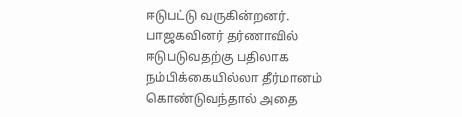ஈடுபட்டு வருகின்றனர். பாஜகவினர் தர்ணாவில் ஈடுபடுவதற்கு பதிலாக நம்பிக்கையில்லா தீர்மானம் கொண்டுவந்தால் அதை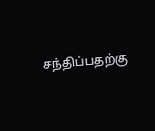சந்திப்பதற்கு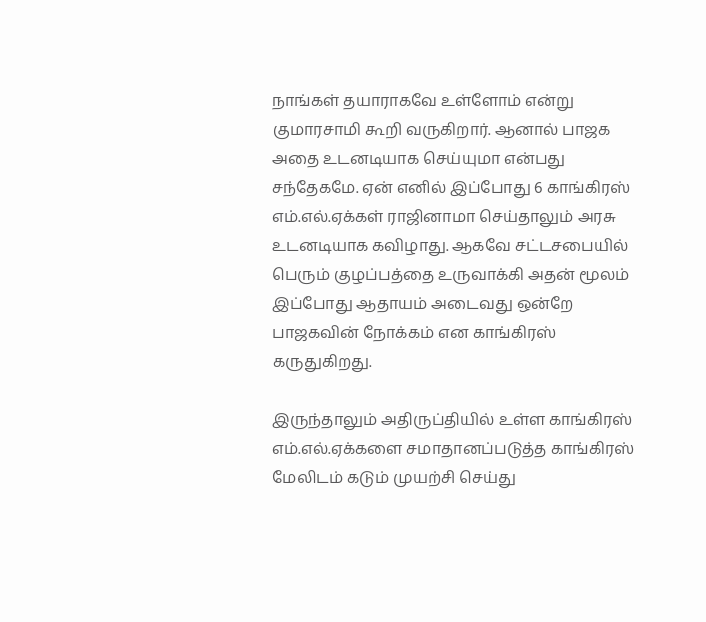நாங்கள் தயாராகவே உள்ளோம் என்று குமாரசாமி கூறி வருகிறார். ஆனால் பாஜக அதை உடனடியாக செய்யுமா என்பது சந்தேகமே. ஏன் எனில் இப்போது 6 காங்கிரஸ் எம்.எல்.ஏக்கள் ராஜினாமா செய்தாலும் அரசு உடனடியாக கவிழாது. ஆகவே சட்டசபையில் பெரும் குழப்பத்தை உருவாக்கி அதன் மூலம் இப்போது ஆதாயம் அடைவது ஒன்றே பாஜகவின் நோக்கம் என காங்கிரஸ் கருதுகிறது.

இருந்தாலும் அதிருப்தியில் உள்ள காங்கிரஸ் எம்.எல்.ஏக்களை சமாதானப்படுத்த காங்கிரஸ் மேலிடம் கடும் முயற்சி செய்து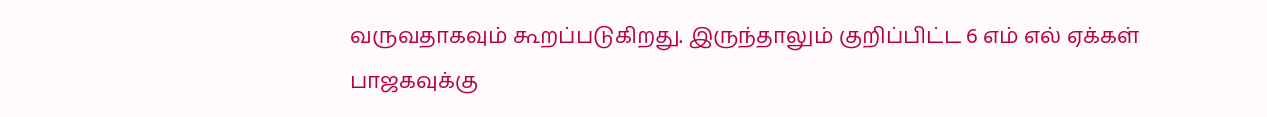வருவதாகவும் கூறப்படுகிறது. இருந்தாலும் குறிப்பிட்ட 6 எம் எல் ஏக்கள் பாஜகவுக்கு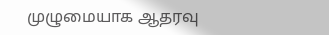முழுமையாக ஆதரவு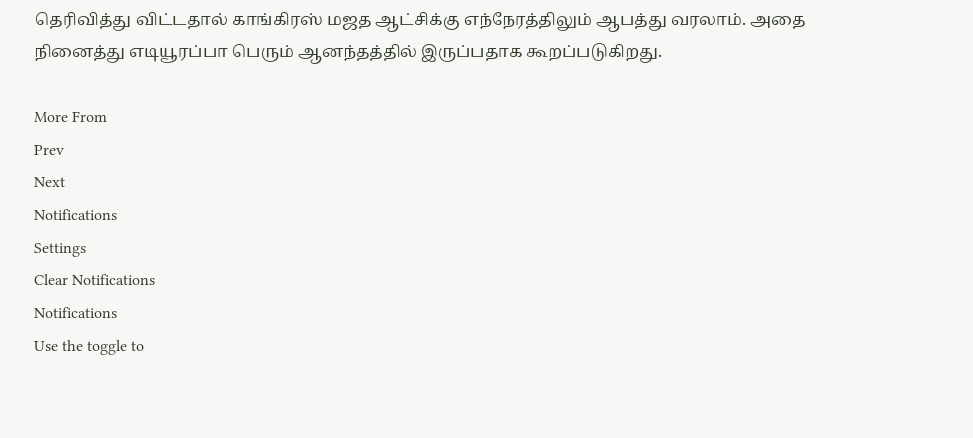தெரிவித்து விட்டதால் காங்கிரஸ் மஜத ஆட்சிக்கு எந்நேரத்திலும் ஆபத்து வரலாம். அதை நினைத்து எடியூரப்பா பெரும் ஆனந்தத்தில் இருப்பதாக கூறப்படுகிறது.

More From
Prev
Next
Notifications
Settings
Clear Notifications
Notifications
Use the toggle to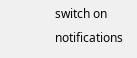switch on notifications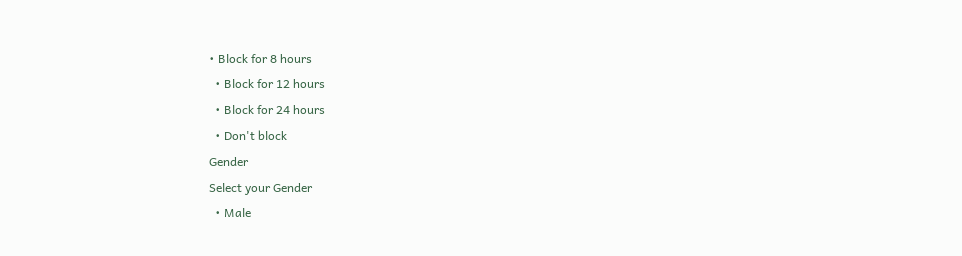• Block for 8 hours
  • Block for 12 hours
  • Block for 24 hours
  • Don't block
Gender
Select your Gender
  • Male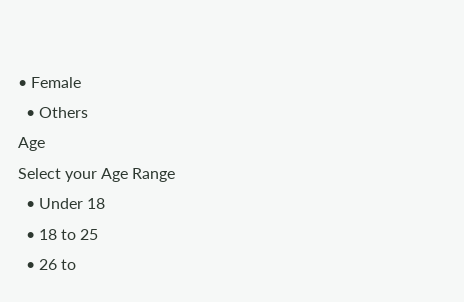• Female
  • Others
Age
Select your Age Range
  • Under 18
  • 18 to 25
  • 26 to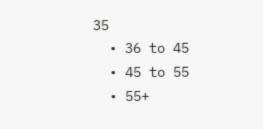35
  • 36 to 45
  • 45 to 55
  • 55+